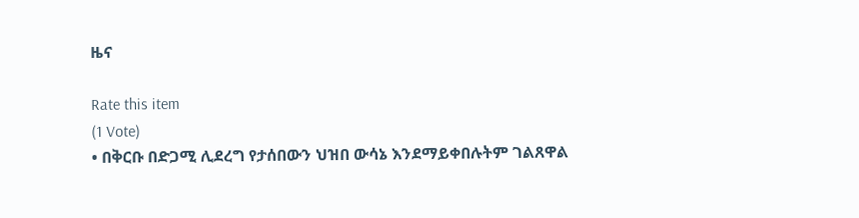ዜና

Rate this item
(1 Vote)
• በቅርቡ በድጋሚ ሊደረግ የታሰበውን ህዝበ ውሳኔ እንደማይቀበሉትም ገልጸዋል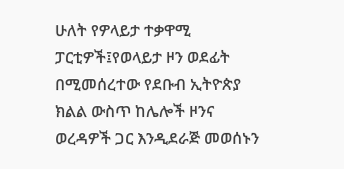ሁለት የዎላይታ ተቃዋሚ ፓርቲዎች፤የወላይታ ዞን ወደፊት በሚመሰረተው የደቡብ ኢትዮጵያ ክልል ውስጥ ከሌሎች ዞንና ወረዳዎች ጋር እንዲደራጅ መወሰኑን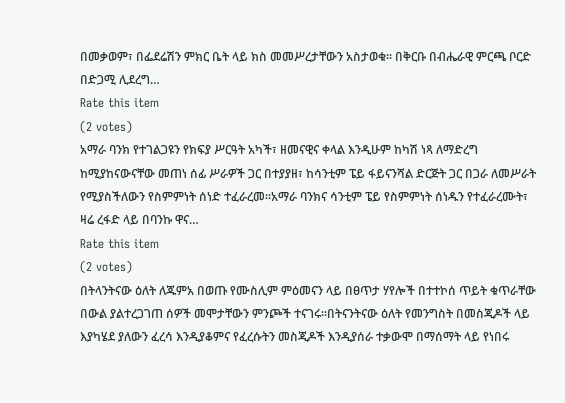በመቃወም፣ በፌደሬሽን ምክር ቤት ላይ ክስ መመሥረታቸውን አስታወቁ፡፡ በቅርቡ በብሔራዊ ምርጫ ቦርድ በድጋሚ ሊደረግ…
Rate this item
(2 votes)
አማራ ባንክ የተገልጋዩን የክፍያ ሥርዓት አካች፣ ዘመናዊና ቀላል እንዲሁም ከካሽ ነጻ ለማድረግ ከሚያከናውናቸው መጠነ ሰፊ ሥራዎች ጋር በተያያዘ፣ ከሳንቲም ፔይ ፋይናንሻል ድርጅት ጋር በጋራ ለመሥራት የሚያስችለውን የስምምነት ሰነድ ተፈራረመ፡፡አማራ ባንክና ሳንቲም ፔይ የስምምነት ሰነዱን የተፈራረሙት፣ ዛሬ ረፋድ ላይ በባንኩ ዋና…
Rate this item
(2 votes)
በትላንትናው ዕለት ለጁምአ በወጡ የሙስሊም ምዕመናን ላይ በፀጥታ ሃየሎች በተተኮሰ ጥይት ቁጥራቸው በውል ያልተረጋገጠ ሰዎች መሞታቸውን ምንጮች ተናገሩ።በትናንትናው ዕለት የመንግስት በመስጂዶች ላይ እያካሄደ ያለውን ፈረሳ እንዲያቆምና የፈረሱትን መስጂዶች እንዲያሰራ ተቃውሞ በማሰማት ላይ የነበሩ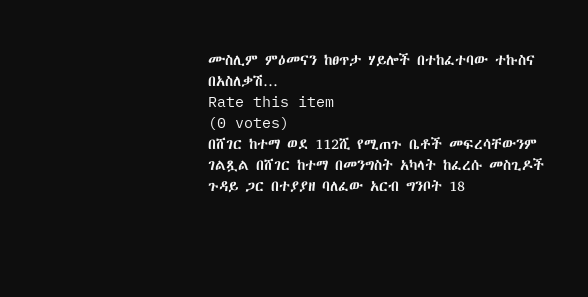ሙስሊም ምዕመናን ከፀጥታ ሃይሎች በተከፈተባው ተኩስና በአስለቃሽ…
Rate this item
(0 votes)
በሸገር ከተማ ወደ 112ሺ የሚጠጉ ቤቶች መፍረሳቸውንም ገልጿል በሸገር ከተማ በመንግስት አካላት ከፈረሱ መስጊዶች ጉዳይ ጋር በተያያዘ ባለፈው አርብ ግንቦት 18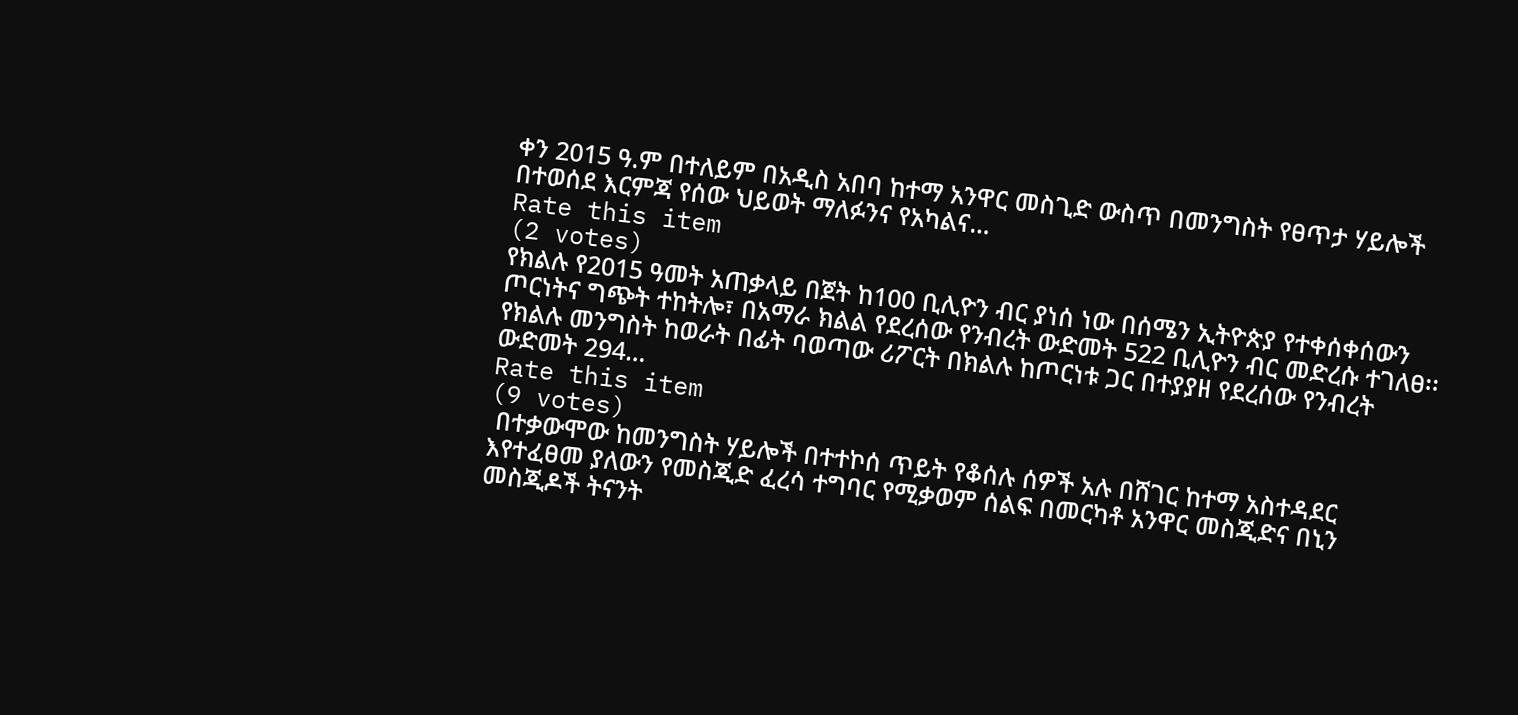ቀን 2015 ዓ.ም በተለይም በአዲስ አበባ ከተማ አንዋር መስጊድ ውስጥ በመንግስት የፀጥታ ሃይሎች በተወሰደ እርምጃ የሰው ህይወት ማለፉንና የአካልና…
Rate this item
(2 votes)
የክልሉ የ2015 ዓመት አጠቃላይ በጀት ከ100 ቢሊዮን ብር ያነሰ ነው በሰሜን ኢትዮጵያ የተቀሰቀሰውን ጦርነትና ግጭት ተከትሎ፣ በአማራ ክልል የደረሰው የንብረት ውድመት 522 ቢሊዮን ብር መድረሱ ተገለፀ፡፡ የክልሉ መንግስት ከወራት በፊት ባወጣው ሪፖርት በክልሉ ከጦርነቱ ጋር በተያያዘ የደረሰው የንብረት ውድመት 294…
Rate this item
(9 votes)
 በተቃውሞው ከመንግስት ሃይሎች በተተኮሰ ጥይት የቆሰሉ ሰዎች አሉ በሸገር ከተማ አስተዳደር እየተፈፀመ ያለውን የመስጂድ ፈረሳ ተግባር የሚቃወም ሰልፍ በመርካቶ አንዋር መስጂድና በኒን መስጂዶች ትናንት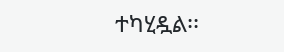ተካሂዷል፡፡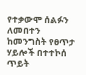የተቃውሞ ሰልፉን ለመበተን ከመንግስት የፀጥታ ሃይሎች በተተኮሰ ጥይት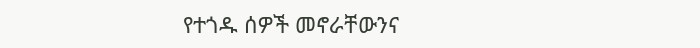የተጎዱ ሰዎች መኖራቸውንና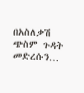በአስለቃሽ ጭስም ጉዳት መድረሱን…